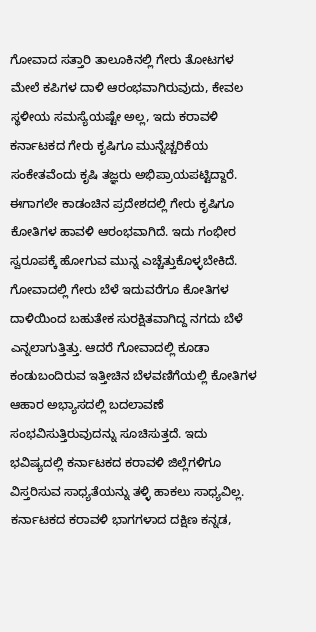ಗೋವಾದ ಸತ್ತಾರಿ ತಾಲೂಕಿನಲ್ಲಿ ಗೇರು ತೋಟಗಳ ಮೇಲೆ ಕಪಿಗಳ ದಾಳಿ ಆರಂಭವಾಗಿರುವುದು, ಕೇವಲ ಸ್ಥಳೀಯ ಸಮಸ್ಯೆಯಷ್ಟೇ ಅಲ್ಲ, ಇದು ಕರಾವಳಿ ಕರ್ನಾಟಕದ ಗೇರು ಕೃಷಿಗೂ ಮುನ್ನೆಚ್ಚರಿಕೆಯ ಸಂಕೇತವೆಂದು ಕೃಷಿ ತಜ್ಞರು ಅಭಿಪ್ರಾಯಪಟ್ಟಿದ್ದಾರೆ. ಈಗಾಗಲೇ ಕಾಡಂಚಿನ ಪ್ರದೇಶದಲ್ಲಿ ಗೇರು ಕೃಷಿಗೂ ಕೋತಿಗಳ ಹಾವಳಿ ಆರಂಭವಾಗಿದೆ. ಇದು ಗಂಭೀರ ಸ್ವರೂಪಕ್ಕೆ ಹೋಗುವ ಮುನ್ನ ಎಚ್ಚೆತ್ತುಕೊಳ್ಳಬೇಕಿದೆ.
ಗೋವಾದಲ್ಲಿ ಗೇರು ಬೆಳೆ ಇದುವರೆಗೂ ಕೋತಿಗಳ ದಾಳಿಯಿಂದ ಬಹುತೇಕ ಸುರಕ್ಷಿತವಾಗಿದ್ದ ನಗದು ಬೆಳೆ ಎನ್ನಲಾಗುತ್ತಿತ್ತು. ಆದರೆ ಗೋವಾದಲ್ಲಿ ಕೂಡಾ ಕಂಡುಬಂದಿರುವ ಇತ್ತೀಚಿನ ಬೆಳವಣಿಗೆಯಲ್ಲಿ ಕೋತಿಗಳ ಆಹಾರ ಅಭ್ಯಾಸದಲ್ಲಿ ಬದಲಾವಣೆ ಸಂಭವಿಸುತ್ತಿರುವುದನ್ನು ಸೂಚಿಸುತ್ತದೆ. ಇದು ಭವಿಷ್ಯದಲ್ಲಿ ಕರ್ನಾಟಕದ ಕರಾವಳಿ ಜಿಲ್ಲೆಗಳಿಗೂ ವಿಸ್ತರಿಸುವ ಸಾಧ್ಯತೆಯನ್ನು ತಳ್ಳಿ ಹಾಕಲು ಸಾಧ್ಯವಿಲ್ಲ.
ಕರ್ನಾಟಕದ ಕರಾವಳಿ ಭಾಗಗಳಾದ ದಕ್ಷಿಣ ಕನ್ನಡ,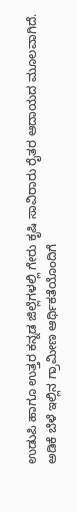ಉಡುಪಿ ಹಾಗೂ ಉತ್ತರ ಕನ್ನಡ ಜಿಲ್ಲೆಗಳಲ್ಲಿ ಗೇರು ಕೃಷಿ ಸಾವಿರಾರು ರೈತರ ಆದಾಯದ ಮೂಲವಾಗಿದೆ. ಅಡಿಕೆ ಬೆಳೆ ಇಲ್ಲಿನ ಗ್ರಾಮೀಣ ಆರ್ಥಿಕತೆಯೊಂದಿಗೆ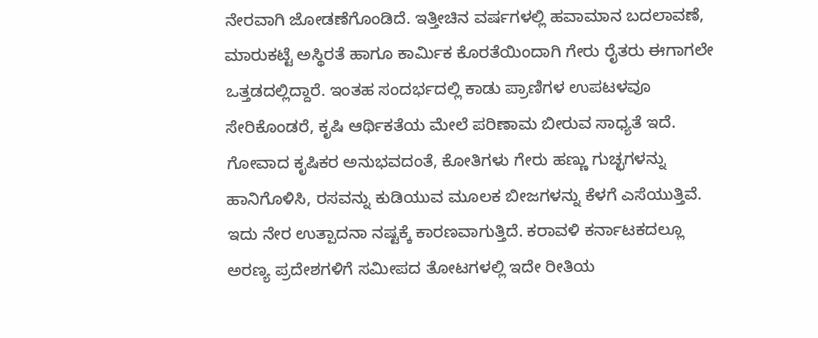ನೇರವಾಗಿ ಜೋಡಣೆಗೊಂಡಿದೆ. ಇತ್ತೀಚಿನ ವರ್ಷಗಳಲ್ಲಿ ಹವಾಮಾನ ಬದಲಾವಣೆ, ಮಾರುಕಟ್ಟೆ ಅಸ್ಥಿರತೆ ಹಾಗೂ ಕಾರ್ಮಿಕ ಕೊರತೆಯಿಂದಾಗಿ ಗೇರು ರೈತರು ಈಗಾಗಲೇ ಒತ್ತಡದಲ್ಲಿದ್ದಾರೆ. ಇಂತಹ ಸಂದರ್ಭದಲ್ಲಿ ಕಾಡು ಪ್ರಾಣಿಗಳ ಉಪಟಳವೂ ಸೇರಿಕೊಂಡರೆ, ಕೃಷಿ ಆರ್ಥಿಕತೆಯ ಮೇಲೆ ಪರಿಣಾಮ ಬೀರುವ ಸಾಧ್ಯತೆ ಇದೆ.
ಗೋವಾದ ಕೃಷಿಕರ ಅನುಭವದಂತೆ, ಕೋತಿಗಳು ಗೇರು ಹಣ್ಣು ಗುಚ್ಛಗಳನ್ನು ಹಾನಿಗೊಳಿಸಿ, ರಸವನ್ನು ಕುಡಿಯುವ ಮೂಲಕ ಬೀಜಗಳನ್ನು ಕೆಳಗೆ ಎಸೆಯುತ್ತಿವೆ. ಇದು ನೇರ ಉತ್ಪಾದನಾ ನಷ್ಟಕ್ಕೆ ಕಾರಣವಾಗುತ್ತಿದೆ. ಕರಾವಳಿ ಕರ್ನಾಟಕದಲ್ಲೂ ಅರಣ್ಯ ಪ್ರದೇಶಗಳಿಗೆ ಸಮೀಪದ ತೋಟಗಳಲ್ಲಿ ಇದೇ ರೀತಿಯ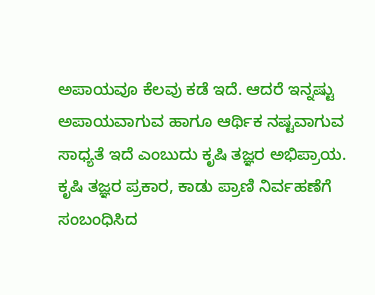ಅಪಾಯವೂ ಕೆಲವು ಕಡೆ ಇದೆ. ಆದರೆ ಇನ್ನಷ್ಟು ಅಪಾಯವಾಗುವ ಹಾಗೂ ಆರ್ಥಿಕ ನಷ್ಟವಾಗುವ ಸಾಧ್ಯತೆ ಇದೆ ಎಂಬುದು ಕೃಷಿ ತಜ್ಞರ ಅಭಿಪ್ರಾಯ.
ಕೃಷಿ ತಜ್ಞರ ಪ್ರಕಾರ, ಕಾಡು ಪ್ರಾಣಿ ನಿರ್ವಹಣೆಗೆ ಸಂಬಂಧಿಸಿದ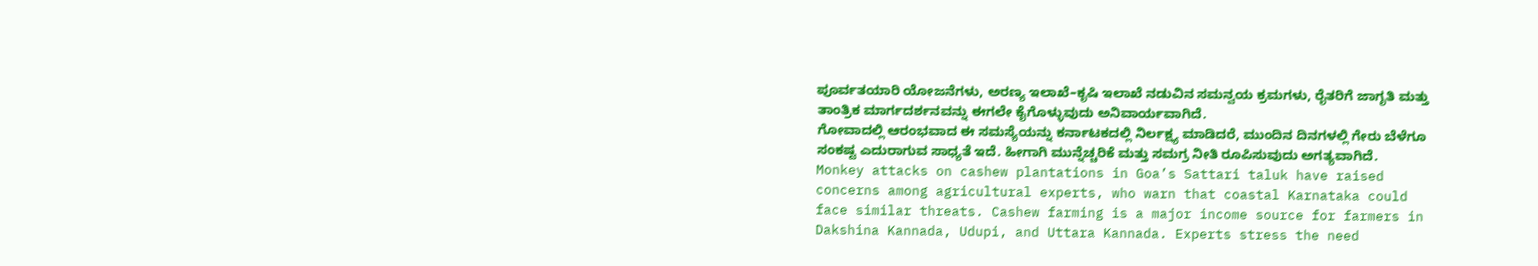ಪೂರ್ವತಯಾರಿ ಯೋಜನೆಗಳು, ಅರಣ್ಯ ಇಲಾಖೆ–ಕೃಷಿ ಇಲಾಖೆ ನಡುವಿನ ಸಮನ್ವಯ ಕ್ರಮಗಳು, ರೈತರಿಗೆ ಜಾಗೃತಿ ಮತ್ತು ತಾಂತ್ರಿಕ ಮಾರ್ಗದರ್ಶನವನ್ನು ಈಗಲೇ ಕೈಗೊಳ್ಳುವುದು ಅನಿವಾರ್ಯವಾಗಿದೆ.
ಗೋವಾದಲ್ಲಿ ಆರಂಭವಾದ ಈ ಸಮಸ್ಯೆಯನ್ನು ಕರ್ನಾಟಕದಲ್ಲಿ ನಿರ್ಲಕ್ಷ್ಯ ಮಾಡಿದರೆ, ಮುಂದಿನ ದಿನಗಳಲ್ಲಿ ಗೇರು ಬೆಳೆಗೂ ಸಂಕಷ್ಟ ಎದುರಾಗುವ ಸಾಧ್ಯತೆ ಇದೆ. ಹೀಗಾಗಿ ಮುನ್ನೆಚ್ಚರಿಕೆ ಮತ್ತು ಸಮಗ್ರ ನೀತಿ ರೂಪಿಸುವುದು ಅಗತ್ಯವಾಗಿದೆ.
Monkey attacks on cashew plantations in Goa’s Sattari taluk have raised concerns among agricultural experts, who warn that coastal Karnataka could face similar threats. Cashew farming is a major income source for farmers in Dakshina Kannada, Udupi, and Uttara Kannada. Experts stress the need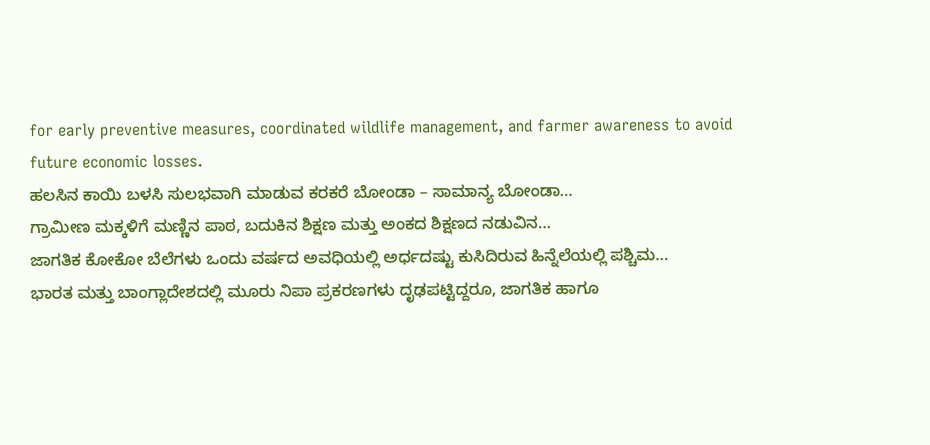for early preventive measures, coordinated wildlife management, and farmer awareness to avoid future economic losses.
ಹಲಸಿನ ಕಾಯಿ ಬಳಸಿ ಸುಲಭವಾಗಿ ಮಾಡುವ ಕರಕರೆ ಬೋಂಡಾ – ಸಾಮಾನ್ಯ ಬೋಂಡಾ…
ಗ್ರಾಮೀಣ ಮಕ್ಕಳಿಗೆ ಮಣ್ಣಿನ ಪಾಠ, ಬದುಕಿನ ಶಿಕ್ಷಣ ಮತ್ತು ಅಂಕದ ಶಿಕ್ಷಣದ ನಡುವಿನ…
ಜಾಗತಿಕ ಕೋಕೋ ಬೆಲೆಗಳು ಒಂದು ವರ್ಷದ ಅವಧಿಯಲ್ಲಿ ಅರ್ಧದಷ್ಟು ಕುಸಿದಿರುವ ಹಿನ್ನೆಲೆಯಲ್ಲಿ ಪಶ್ಚಿಮ…
ಭಾರತ ಮತ್ತು ಬಾಂಗ್ಲಾದೇಶದಲ್ಲಿ ಮೂರು ನಿಪಾ ಪ್ರಕರಣಗಳು ದೃಢಪಟ್ಟಿದ್ದರೂ, ಜಾಗತಿಕ ಹಾಗೂ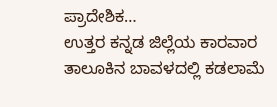ಪ್ರಾದೇಶಿಕ…
ಉತ್ತರ ಕನ್ನಡ ಜಿಲ್ಲೆಯ ಕಾರವಾರ ತಾಲೂಕಿನ ಬಾವಳದಲ್ಲಿ ಕಡಲಾಮೆ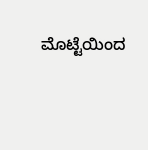ಮೊಟ್ಟೆಯಿಂದ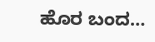ಹೊರ ಬಂದ…